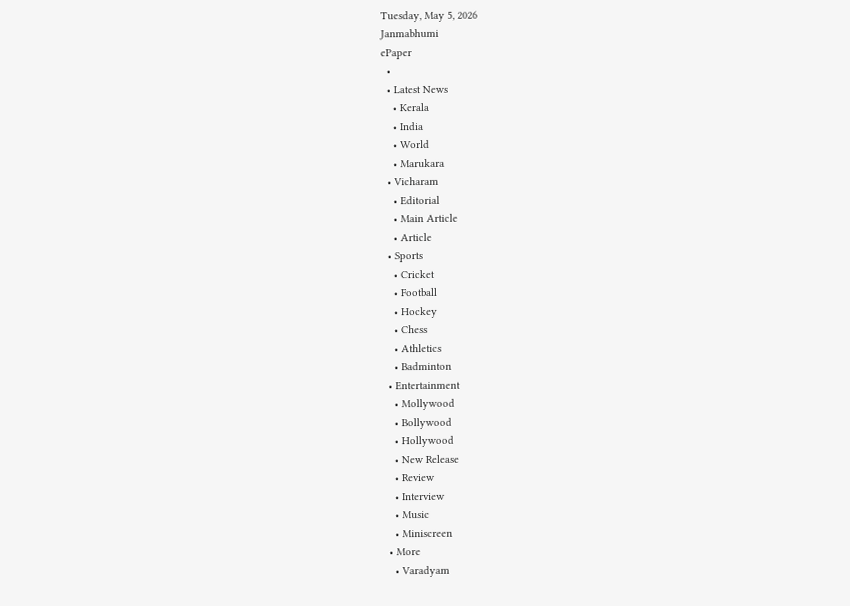Tuesday, May 5, 2026
Janmabhumi
ePaper
  •
  • Latest News
    • Kerala
    • India
    • World
    • Marukara
  • Vicharam
    • Editorial
    • Main Article
    • Article
  • Sports
    • Cricket
    • Football
    • Hockey
    • Chess
    • Athletics
    • Badminton
  • Entertainment
    • Mollywood
    • Bollywood
    • Hollywood
    • New Release
    • Review
    • Interview
    • Music
    • Miniscreen
  • More
    • Varadyam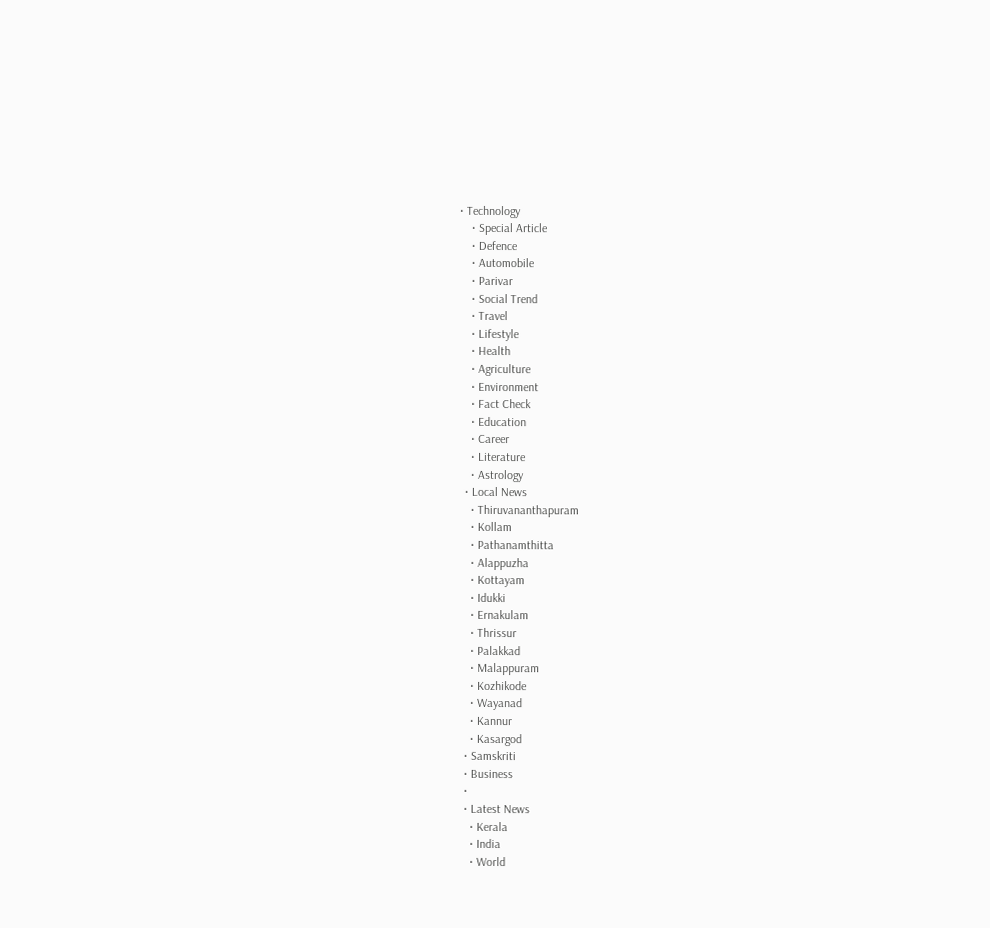• Technology
    • Special Article
    • Defence
    • Automobile
    • Parivar
    • Social Trend
    • Travel
    • Lifestyle
    • Health
    • Agriculture
    • Environment
    • Fact Check
    • Education
    • Career
    • Literature
    • Astrology
  • Local News
    • Thiruvananthapuram
    • Kollam
    • Pathanamthitta
    • Alappuzha
    • Kottayam
    • Idukki
    • Ernakulam
    • Thrissur
    • Palakkad
    • Malappuram
    • Kozhikode
    • Wayanad
    • Kannur
    • Kasargod
  • Samskriti
  • Business
  •
  • Latest News
    • Kerala
    • India
    • World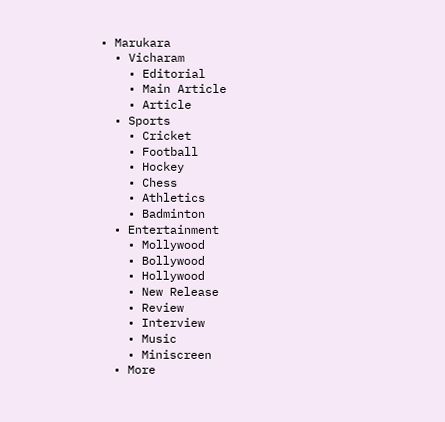• Marukara
  • Vicharam
    • Editorial
    • Main Article
    • Article
  • Sports
    • Cricket
    • Football
    • Hockey
    • Chess
    • Athletics
    • Badminton
  • Entertainment
    • Mollywood
    • Bollywood
    • Hollywood
    • New Release
    • Review
    • Interview
    • Music
    • Miniscreen
  • More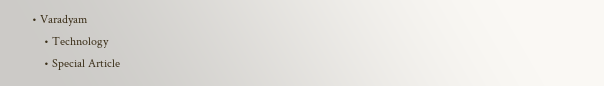• Varadyam
    • Technology
    • Special Article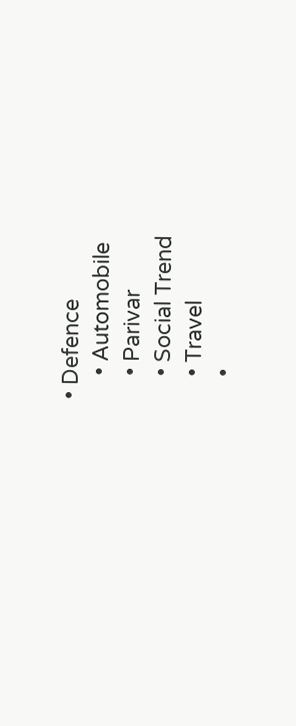• Defence
    • Automobile
    • Parivar
    • Social Trend
    • Travel
    •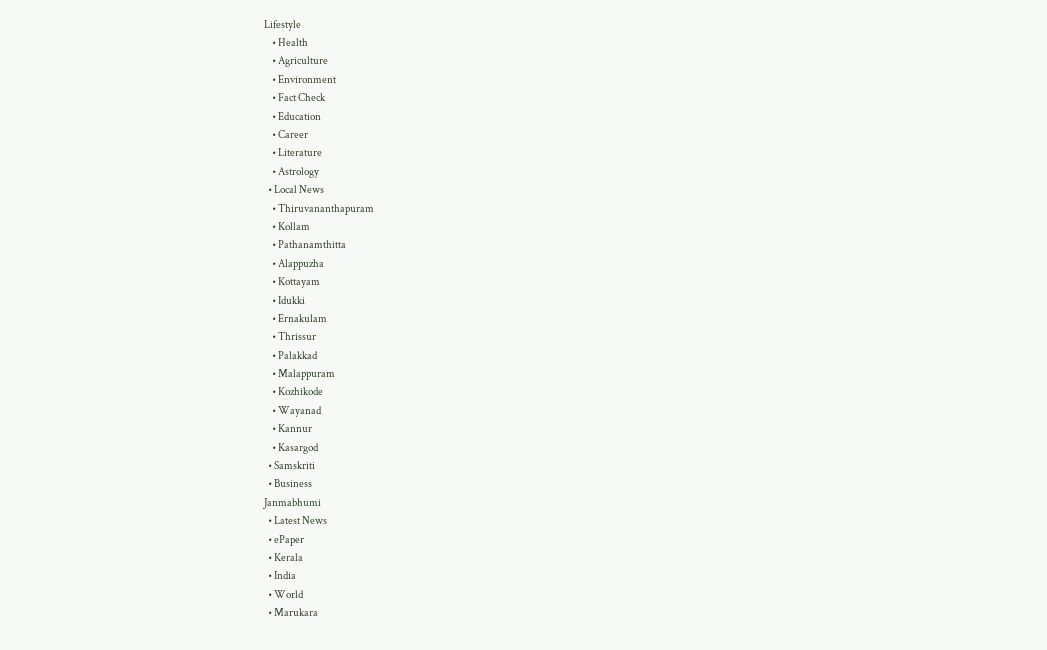Lifestyle
    • Health
    • Agriculture
    • Environment
    • Fact Check
    • Education
    • Career
    • Literature
    • Astrology
  • Local News
    • Thiruvananthapuram
    • Kollam
    • Pathanamthitta
    • Alappuzha
    • Kottayam
    • Idukki
    • Ernakulam
    • Thrissur
    • Palakkad
    • Malappuram
    • Kozhikode
    • Wayanad
    • Kannur
    • Kasargod
  • Samskriti
  • Business
Janmabhumi
  • Latest News
  • ePaper
  • Kerala
  • India
  • World
  • Marukara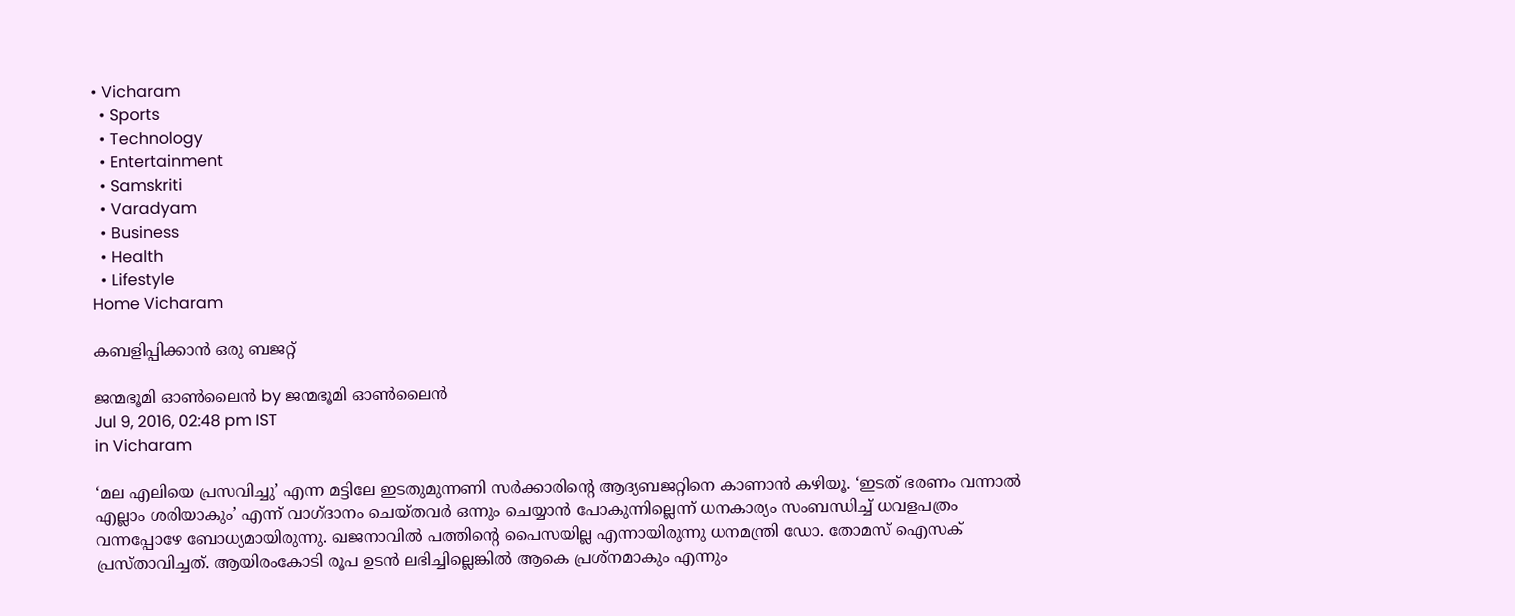• Vicharam
  • Sports
  • Technology
  • Entertainment
  • Samskriti
  • Varadyam
  • Business
  • Health
  • Lifestyle
Home Vicharam

കബളിപ്പിക്കാന്‍ ഒരു ബജറ്റ്

ജന്മഭൂമി ഓണ്‍ലൈന്‍ by ജന്മഭൂമി ഓണ്‍ലൈന്‍
Jul 9, 2016, 02:48 pm IST
in Vicharam

‘മല എലിയെ പ്രസവിച്ചു’ എന്ന മട്ടിലേ ഇടതുമുന്നണി സര്‍ക്കാരിന്റെ ആദ്യബജറ്റിനെ കാണാന്‍ കഴിയൂ. ‘ഇടത് ഭരണം വന്നാല്‍ എല്ലാം ശരിയാകും’ എന്ന് വാഗ്ദാനം ചെയ്തവര്‍ ഒന്നും ചെയ്യാന്‍ പോകുന്നില്ലെന്ന് ധനകാര്യം സംബന്ധിച്ച് ധവളപത്രം വന്നപ്പോഴേ ബോധ്യമായിരുന്നു. ഖജനാവില്‍ പത്തിന്റെ പൈസയില്ല എന്നായിരുന്നു ധനമന്ത്രി ഡോ. തോമസ് ഐസക് പ്രസ്താവിച്ചത്. ആയിരംകോടി രൂപ ഉടന്‍ ലഭിച്ചില്ലെങ്കില്‍ ആകെ പ്രശ്‌നമാകും എന്നും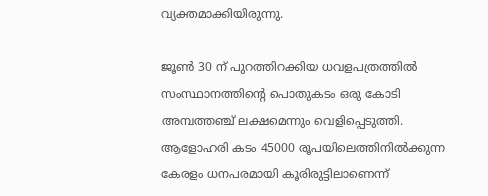വ്യക്തമാക്കിയിരുന്നു.

ജൂണ്‍ 30 ന് പുറത്തിറക്കിയ ധവളപത്രത്തില്‍ സംസ്ഥാനത്തിന്റെ പൊതുകടം ഒരു കോടി അമ്പത്തഞ്ച് ലക്ഷമെന്നും വെളിപ്പെടുത്തി. ആളോഹരി കടം 45000 രൂപയിലെത്തിനില്‍ക്കുന്ന കേരളം ധനപരമായി കൂരിരുട്ടിലാണെന്ന്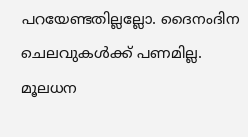പറയേണ്ടതില്ലല്ലോ. ദൈനംദിന ചെലവുകള്‍ക്ക് പണമില്ല. മൂലധന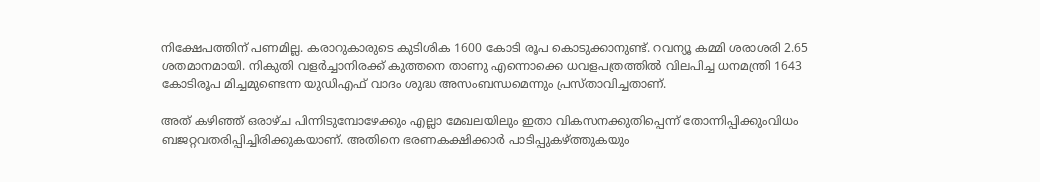നിക്ഷേപത്തിന് പണമില്ല. കരാറുകാരുടെ കുടിശിക 1600 കോടി രൂപ കൊടുക്കാനുണ്ട്. റവന്യൂ കമ്മി ശരാശരി 2.65 ശതമാനമായി. നികുതി വളര്‍ച്ചാനിരക്ക് കുത്തനെ താണു എന്നൊക്കെ ധവളപത്രത്തില്‍ വിലപിച്ച ധനമന്ത്രി 1643 കോടിരൂപ മിച്ചമുണ്ടെന്ന യുഡിഎഫ് വാദം ശുദ്ധ അസംബന്ധമെന്നും പ്രസ്താവിച്ചതാണ്.

അത് കഴിഞ്ഞ് ഒരാഴ്ച പിന്നിടുമ്പോഴേക്കും എല്ലാ മേഖലയിലും ഇതാ വികസനക്കുതിപ്പെന്ന് തോന്നിപ്പിക്കുംവിധം ബജറ്റവതരിപ്പിച്ചിരിക്കുകയാണ്. അതിനെ ഭരണകക്ഷിക്കാര്‍ പാടിപ്പുകഴ്‌ത്തുകയും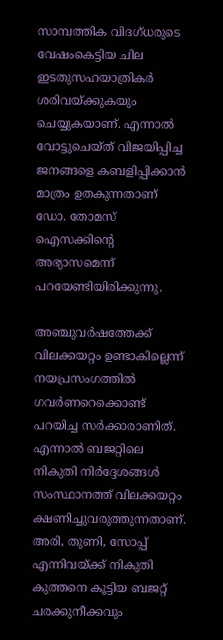സാമ്പത്തിക വിദഗ്ധരുടെ വേഷംകെട്ടിയ ചില ഇടതുസഹയാത്രികര്‍ ശരിവയ്‌ക്കുകയും ചെയ്യുകയാണ്. എന്നാല്‍ വോട്ടുചെയ്ത് വിജയിപ്പിച്ച ജനങ്ങളെ കബളിപ്പിക്കാന്‍ മാത്രം ഉതകുന്നതാണ് ഡോ. തോമസ് ഐസക്കിന്റെ അഭ്യാസമെന്ന് പറയേണ്ടിയിരിക്കുന്നു.

അഞ്ചുവര്‍ഷത്തേക്ക് വിലക്കയറ്റം ഉണ്ടാകില്ലെന്ന് നയപ്രസംഗത്തില്‍ ഗവര്‍ണറെക്കൊണ്ട് പറയിച്ച സര്‍ക്കാരാണിത്. എന്നാല്‍ ബജറ്റിലെ നികുതി നിര്‍ദ്ദേശങ്ങള്‍ സംസ്ഥാനത്ത് വിലക്കയറ്റം ക്ഷണിച്ചുവരുത്തുന്നതാണ്. അരി, തുണി, സോപ്പ് എന്നിവയ്‌ക്ക് നികുതി കുത്തനെ കൂട്ടിയ ബജറ്റ് ചരക്കുനീക്കവും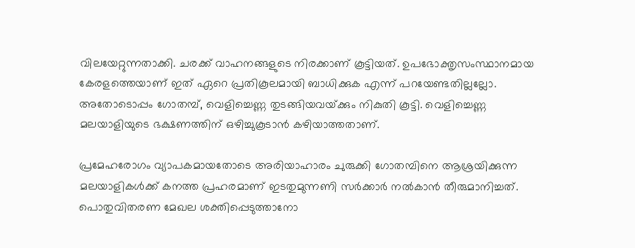വിലയേറ്റുന്നതാക്കി. ചരക്ക് വാഹനങ്ങളുടെ നിരക്കാണ് കൂട്ടിയത്. ഉപഭോക്തൃസംസ്ഥാനമായ കേരളത്തെയാണ് ഇത് ഏറെ പ്രതികൂലമായി ബാധിക്കുക എന്ന് പറയേണ്ടതില്ലല്ലോ. അതോടൊപ്പം ഗോതമ്പ്, വെളിച്ചെണ്ണ തുടങ്ങിയവയ്‌ക്കും നികുതി കൂട്ടി. വെളിച്ചെണ്ണ മലയാളിയുടെ ഭക്ഷണത്തിന് ഒഴിച്ചുകൂടാന്‍ കഴിയാത്തതാണ്.

പ്രമേഹരോഗം വ്യാപകമായതോടെ അരിയാഹാരം ചുരുക്കി ഗോതമ്പിനെ ആശ്രയിക്കുന്ന മലയാളികള്‍ക്ക് കനത്ത പ്രഹരമാണ് ഇടതുമുന്നണി സര്‍ക്കാര്‍ നല്‍കാന്‍ തീരുമാനിച്ചത്. പൊതുവിതരണ മേഖല ശക്തിപ്പെടുത്താനോ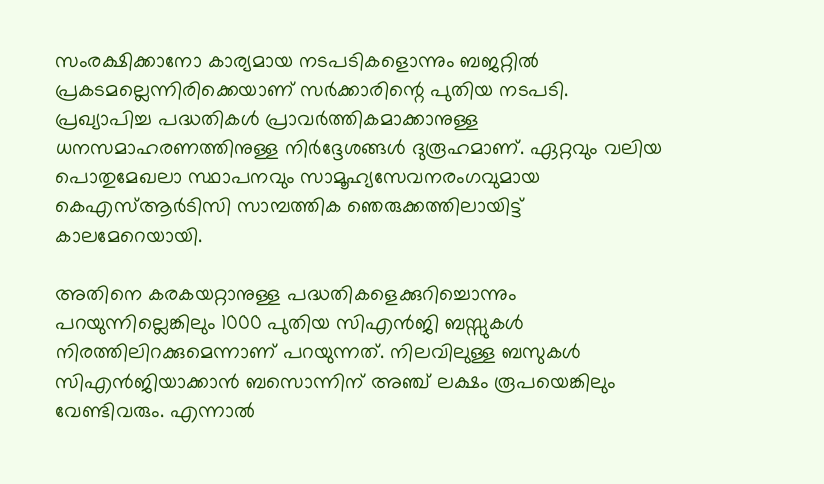സംരക്ഷിക്കാനോ കാര്യമായ നടപടികളൊന്നും ബജറ്റില്‍ പ്രകടമല്ലെന്നിരിക്കെയാണ് സര്‍ക്കാരിന്റെ പുതിയ നടപടി. പ്രഖ്യാപിച്ച പദ്ധതികള്‍ പ്രാവര്‍ത്തികമാക്കാനുള്ള ധനസമാഹരണത്തിനുള്ള നിര്‍ദ്ദേശങ്ങള്‍ ദുരൂഹമാണ്. ഏറ്റവും വലിയ പൊതുമേഖലാ സ്ഥാപനവും സാമൂഹ്യസേവനരംഗവുമായ കെഎസ്ആര്‍ടിസി സാമ്പത്തിക ഞെരുക്കത്തിലായിട്ട് കാലമേറെയായി.

അതിനെ കരകയറ്റാനുള്ള പദ്ധതികളെക്കുറിച്ചൊന്നും പറയുന്നില്ലെങ്കിലും 1000 പുതിയ സിഎന്‍ജി ബസ്സുകള്‍ നിരത്തിലിറക്കുമെന്നാണ് പറയുന്നത്. നിലവിലുള്ള ബസുകള്‍ സിഎന്‍ജിയാക്കാന്‍ ബസൊന്നിന് അഞ്ച് ലക്ഷം രൂപയെങ്കിലും വേണ്ടിവരും. എന്നാല്‍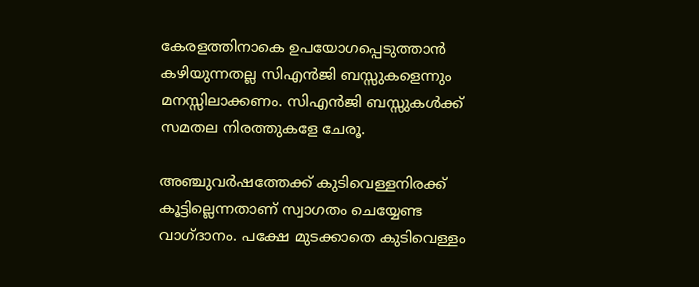കേരളത്തിനാകെ ഉപയോഗപ്പെടുത്താന്‍ കഴിയുന്നതല്ല സിഎന്‍ജി ബസ്സുകളെന്നും മനസ്സിലാക്കണം. സിഎന്‍ജി ബസ്സുകള്‍ക്ക് സമതല നിരത്തുകളേ ചേരൂ.

അഞ്ചുവര്‍ഷത്തേക്ക് കുടിവെള്ളനിരക്ക് കൂട്ടില്ലെന്നതാണ് സ്വാഗതം ചെയ്യേണ്ട വാഗ്ദാനം. പക്ഷേ മുടക്കാതെ കുടിവെള്ളം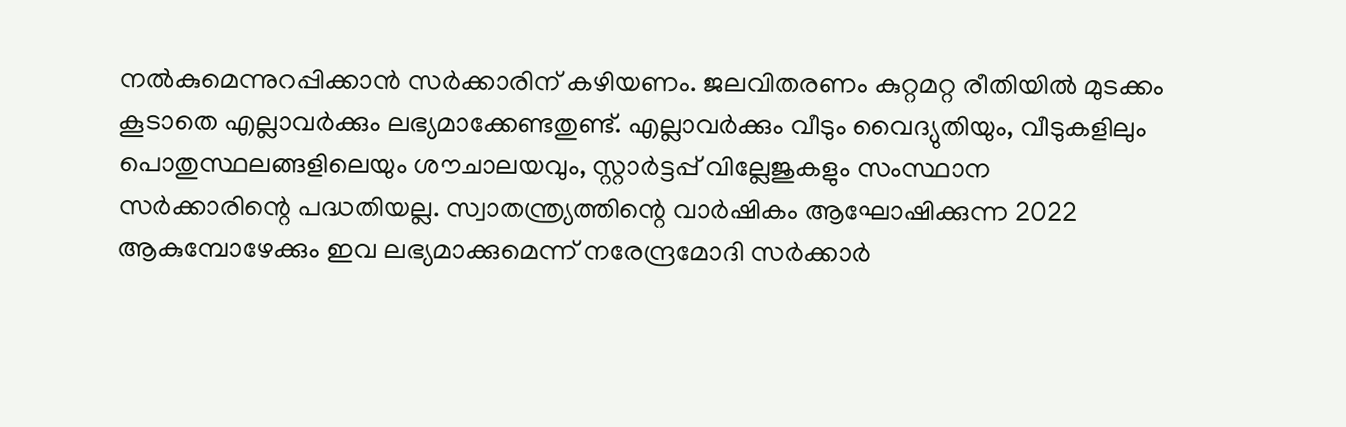നല്‍കുമെന്നുറപ്പിക്കാന്‍ സര്‍ക്കാരിന് കഴിയണം. ജലവിതരണം കുറ്റമറ്റ രീതിയില്‍ മുടക്കം കൂടാതെ എല്ലാവര്‍ക്കും ലഭ്യമാക്കേണ്ടതുണ്ട്. എല്ലാവര്‍ക്കും വീടും വൈദ്യുതിയും, വീടുകളിലും പൊതുസ്ഥലങ്ങളിലെയും ശൗചാലയവും, സ്റ്റാര്‍ട്ടപ്പ് വില്ലേജുകളും സംസ്ഥാന സര്‍ക്കാരിന്റെ പദ്ധതിയല്ല. സ്വാതന്ത്ര്യത്തിന്റെ വാര്‍ഷികം ആഘോഷിക്കുന്ന 2022 ആകുമ്പോഴേക്കും ഇവ ലഭ്യമാക്കുമെന്ന് നരേന്ദ്രമോദി സര്‍ക്കാര്‍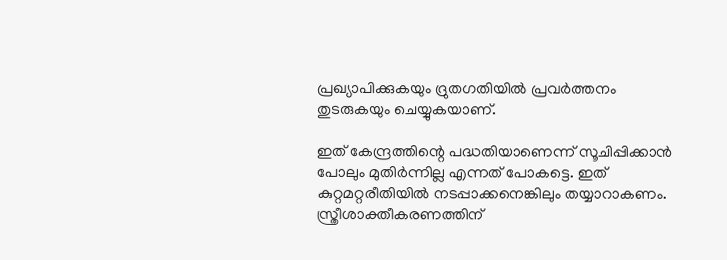പ്രഖ്യാപിക്കുകയും ദ്രുതഗതിയില്‍ പ്രവര്‍ത്തനം തുടരുകയും ചെയ്യുകയാണ്.

ഇത് കേന്ദ്രത്തിന്റെ പദ്ധതിയാണെന്ന് സൂചിപ്പിക്കാന്‍ പോലും മുതിര്‍ന്നില്ല എന്നത് പോകട്ടെ. ഇത് കുറ്റമറ്റരീതിയില്‍ നടപ്പാക്കനെങ്കിലും തയ്യാറാകണം. സ്ത്രീശാക്തീകരണത്തിന്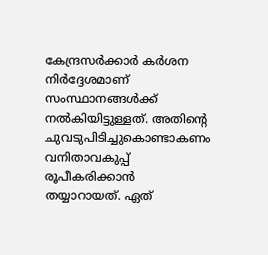കേന്ദ്രസര്‍ക്കാര്‍ കര്‍ശന നിര്‍ദ്ദേശമാണ് സംസ്ഥാനങ്ങള്‍ക്ക് നല്‍കിയിട്ടുള്ളത്. അതിന്റെ ചുവടുപിടിച്ചുകൊണ്ടാകണം വനിതാവകുപ്പ് രൂപീകരിക്കാന്‍ തയ്യാറായത്. ഏത്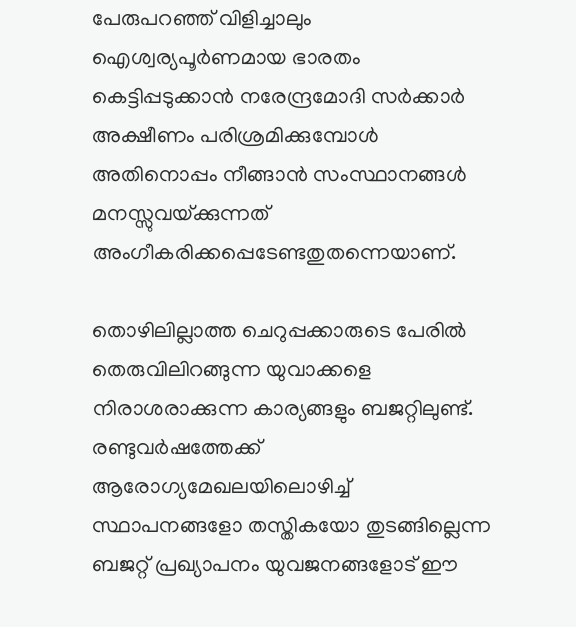പേരുപറഞ്ഞ് വിളിച്ചാലും ഐശ്വര്യപൂര്‍ണമായ ഭാരതം കെട്ടിപ്പടുക്കാന്‍ നരേന്ദ്രമോദി സര്‍ക്കാര്‍ അക്ഷീണം പരിശ്രമിക്കുമ്പോള്‍ അതിനൊപ്പം നീങ്ങാന്‍ സംസ്ഥാനങ്ങള്‍ മനസ്സുവയ്‌ക്കുന്നത് അംഗീകരിക്കപ്പെടേണ്ടതുതന്നെയാണ്.

തൊഴിലില്ലാത്ത ചെറുപ്പക്കാരുടെ പേരില്‍ തെരുവിലിറങ്ങുന്ന യുവാക്കളെ നിരാശരാക്കുന്ന കാര്യങ്ങളും ബജറ്റിലുണ്ട്. രണ്ടുവര്‍ഷത്തേക്ക് ആരോഗ്യമേഖലയിലൊഴിച്ച് സ്ഥാപനങ്ങളോ തസ്തികയോ തുടങ്ങില്ലെന്ന ബജറ്റ് പ്രഖ്യാപനം യുവജനങ്ങളോട് ഈ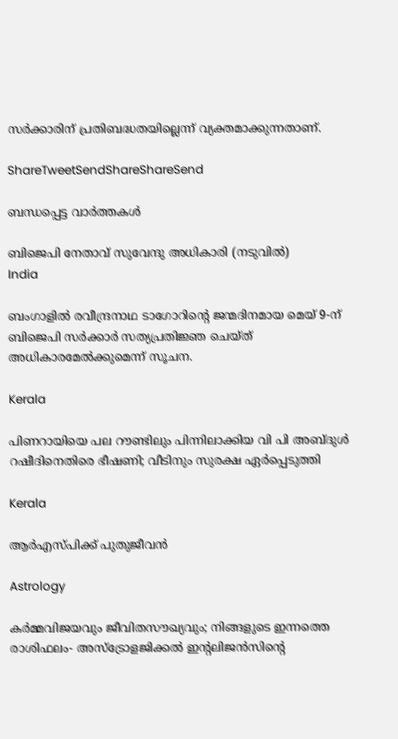സര്‍ക്കാരിന് പ്രതിബദ്ധതയില്ലെന്ന് വ്യക്തമാക്കുന്നതാണ്.

ShareTweetSendShareShareSend

ബന്ധപ്പെട്ട വാര്‍ത്തകള്‍

ബിജെപി നേതാവ് സുവേന്ദു അധികാരി (നടുവില്‍)
India

ബംഗാളിൽ രവീന്ദ്രനാഥ ടാഗോറിന്റെ ജന്മദിനമായ മെയ് 9-ന് ബിജെപി സർക്കാർ സത്യപ്രതിജ്ഞ ചെയ്ത് അധികാരമേൽക്കുമെന്ന് സൂചന.

Kerala

പിണറായിയെ പല റൗണ്ടിലും പിന്നിലാക്കിയ വി പി അബ്ദുള്‍ റഷീദിനെതിരെ ഭീഷണി; വീടിനും സുരക്ഷ ഏര്‍പ്പെടുത്തി

Kerala

ആര്‍എസ്പിക്ക് പുതുജീവന്‍

Astrology

കർമ്മവിജയവും ജീവിതസൗഖ്യവും; നിങ്ങളുടെ ഇന്നത്തെ രാശിഫലം- അസ്ട്രോളജിക്കൽ ഇന്റലിജൻസിന്റെ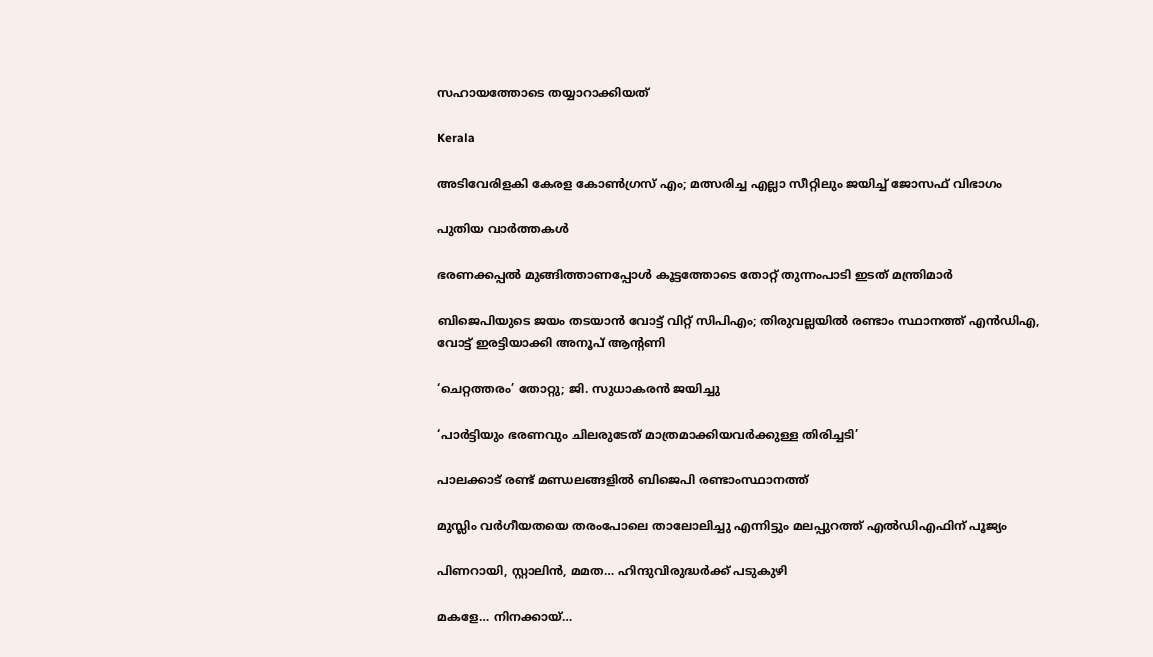സഹായത്തോടെ തയ്യാറാക്കിയത്

Kerala

അടിവേരിളകി കേരള കോണ്‍ഗ്രസ് എം; മത്സരിച്ച എല്ലാ സീറ്റിലും ജയിച്ച് ജോസഫ് വിഭാഗം

പുതിയ വാര്‍ത്തകള്‍

ഭരണക്കപ്പല്‍ മുങ്ങിത്താണപ്പോള്‍ കൂട്ടത്തോടെ തോറ്റ് തുന്നംപാടി ഇടത് മന്ത്രിമാര്‍

ബിജെപിയുടെ ജയം തടയാന്‍ വോട്ട് വിറ്റ് സിപിഎം; തിരുവല്ലയില്‍ രണ്ടാം സ്ഥാനത്ത് എന്‍ഡിഎ, വോട്ട് ഇരട്ടിയാക്കി അനൂപ് ആന്റണി

‘ചെറ്റത്തരം’ തോറ്റു; ജി. സുധാകരന്‍ ജയിച്ചു

‘പാര്‍ട്ടിയും ഭരണവും ചിലരുടേത് മാത്രമാക്കിയവര്‍ക്കുള്ള തിരിച്ചടി’

പാലക്കാട് രണ്ട് മണ്ഡലങ്ങളില്‍ ബിജെപി രണ്ടാംസ്ഥാനത്ത്

മുസ്ലിം വര്‍ഗീയതയെ തരംപോലെ താലോലിച്ചു എന്നിട്ടും മലപ്പുറത്ത് എല്‍ഡിഎഫിന് പൂജ്യം

പിണറായി, സ്റ്റാലിന്‍, മമത… ഹിന്ദുവിരുദ്ധര്‍ക്ക് പടുകുഴി

മകളേ… നിനക്കായ്…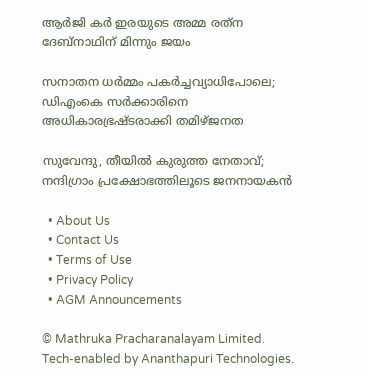ആര്‍ജി കര്‍ ഇരയുടെ അമ്മ രത്‌ന ദേബ്‌നാഥിന് മിന്നും ജയം

സനാതന ധര്‍മ്മം പകര്‍ച്ചവ്യാധിപോലെ; ഡിഎംകെ സര്‍ക്കാരിനെ അധികാരഭ്രഷ്ടരാക്കി തമിഴ്ജനത

സുവേന്ദു, തീയില്‍ കുരുത്ത നേതാവ്; നന്ദിഗ്രാം പ്രക്ഷോഭത്തിലൂടെ ജനനായകന്‍

  • About Us
  • Contact Us
  • Terms of Use
  • Privacy Policy
  • AGM Announcements

© Mathruka Pracharanalayam Limited.
Tech-enabled by Ananthapuri Technologies.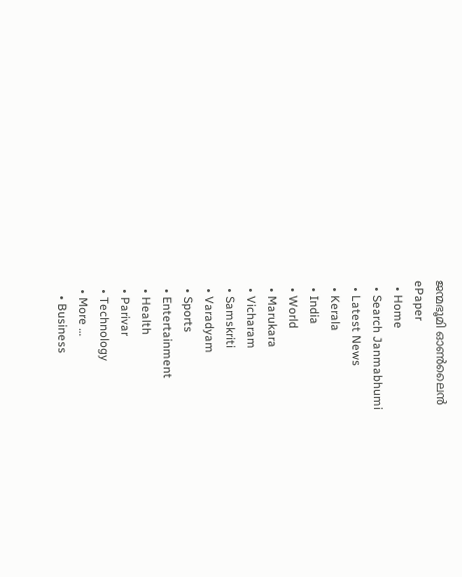ജന്മഭൂമി ഓണ്‍ലൈന്‍
ePaper
  • Home
  • Search Janmabhumi
  • Latest News
  • Kerala
  • India
  • World
  • Marukara
  • Vicharam
  • Samskriti
  • Varadyam
  • Sports
  • Entertainment
  • Health
  • Parivar
  • Technology
  • More …
    • Business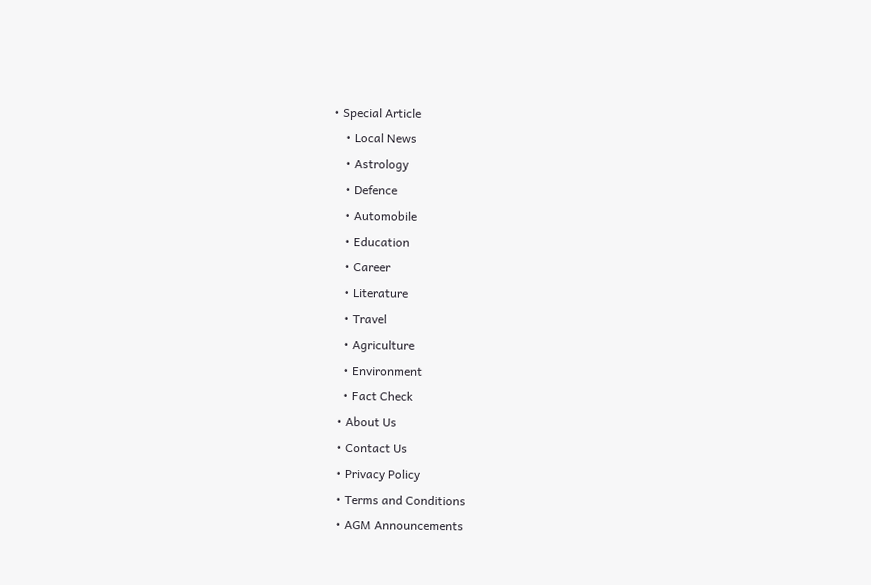• Special Article
    • Local News
    • Astrology
    • Defence
    • Automobile
    • Education
    • Career
    • Literature
    • Travel
    • Agriculture
    • Environment
    • Fact Check
  • About Us
  • Contact Us
  • Privacy Policy
  • Terms and Conditions
  • AGM Announcements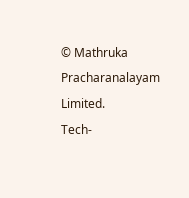© Mathruka Pracharanalayam Limited.
Tech-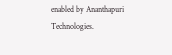enabled by Ananthapuri Technologies.